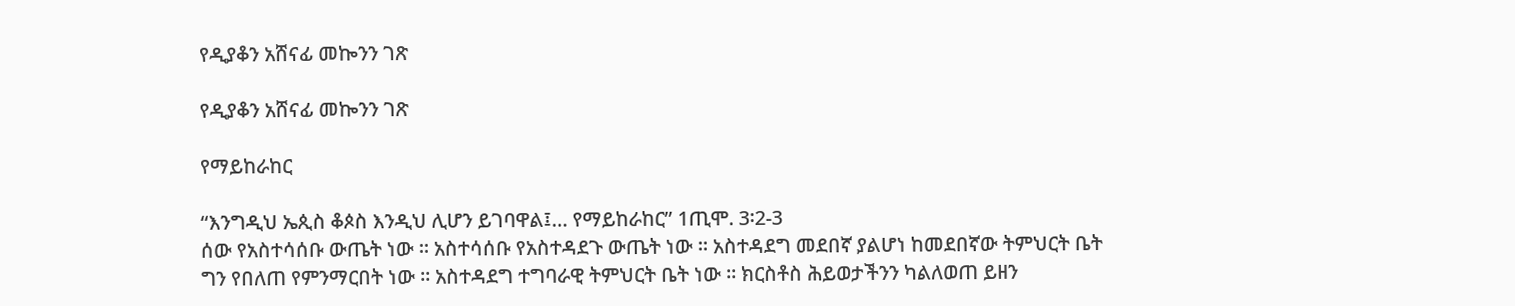የዲያቆን አሸናፊ መኰንን ገጽ

የዲያቆን አሸናፊ መኰንን ገጽ

የማይከራከር

“እንግዲህ ኤጲስ ቆጶስ እንዲህ ሊሆን ይገባዋል፤… የማይከራከር” 1ጢሞ. 3፡2-3
ሰው የአስተሳሰቡ ውጤት ነው ። አስተሳሰቡ የአስተዳደጉ ውጤት ነው ። አስተዳደግ መደበኛ ያልሆነ ከመደበኛው ትምህርት ቤት ግን የበለጠ የምንማርበት ነው ። አስተዳደግ ተግባራዊ ትምህርት ቤት ነው ። ክርስቶስ ሕይወታችንን ካልለወጠ ይዘን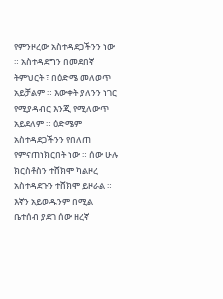የምንዞረው አስተዳደጋችንን ነው ። አስተዳደግን በመደበኛ ትምህርት ፣ በዕድሜ መለወጥ አይቻልም ። እውቀት ያለንን ነገር የሚያዳብር እንጂ የሚለውጥ አይደለም ። ዕድሜም አስተዳደጋችንን የበለጠ የምናጠነክርበት ነው ። ሰው ሁሉ ክርስቶስን ተሸክሞ ካልዞረ አስተዳደጉን ተሸክሞ ይዞራል ። እኛን አይወዱንም በሚል ቤተሰብ ያደገ ሰው ዘረኛ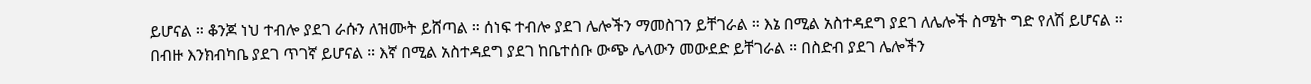ይሆናል ። ቆንጆ ነህ ተብሎ ያደገ ራሱን ለዝሙት ይሸጣል ። ሰነፍ ተብሎ ያደገ ሌሎችን ማመስገን ይቸገራል ። እኔ በሚል አስተዳደግ ያደገ ለሌሎች ስሜት ግድ የለሽ ይሆናል ። በብዙ እንክብካቤ ያደገ ጥገኛ ይሆናል ። እኛ በሚል አስተዳደግ ያደገ ከቤተሰቡ ውጭ ሌላውን መውደድ ይቸገራል ። በስድብ ያደገ ሌሎችን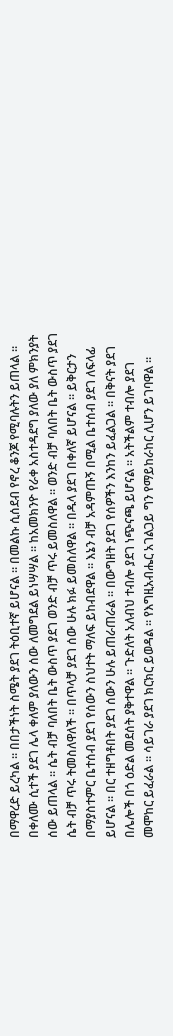በማዋረድ ይረካል ። በበታችነት ስሜት ያደገ ትዕቢተኛ ይሆናል ። በመልኩ ሲሰደብ የኖረ ቆንጆ የሚባሉትን ይጠላል ። በቀለሙ ሲተች ያደገ ሌላ ቀለም ያለውን ሰው ለመግደል ይነሣሣል ። ከአመክንዮ የራቀ አስተዳደግ ያለው ያለ ምክንያት ሰው ይጠላል ። ሴት ብቻ ባለበት ቤት ውስጥ ያደገ ወንድ ብቻ ጥሩ ይመስለዋል ። ወንድ ብቻ ባለበት ቤት ውስጥ ያደገ ሴት ብቻ ጥሩ ትመስለዋለች ። በጥላቻ ያደገ ሰው ሁሉ ክፉ ይመስለዋል ። በዱላ ያደገ በቀለኛ ይሆናል ። ይቅርታን በማያስተምር ቤተሰብ ያደገ የሰውን ስህተት ማለፍ ይከብደዋል ። እኔን ብቻ አዳምጡኝ በሚል ቤተሰብ ያደገ ለፍላፊ ይሆናል ። በር ተዘግቶበት ያደገ ሰውን ሁሉ ይጠራጠራል ። በውግዘት ያደገ የሰዎችን እንከን ይፈልጋል ። በቅናት ያደገ በሌሎች በጎ ዕድል መደሰት ያቅተዋል ። ጉድለት አለብህ ተብሎ ያደገ ነጭናጫ ይሆናል ። አትችልም ተብሎ ያደገ መሞከር ይፈራል ። ሳይገራ ያደገ ክርክር ይወዳል ። የእግዚአብሔር አገልጋይ ግን የማይከራከር ሊሆን ይገባዋል ።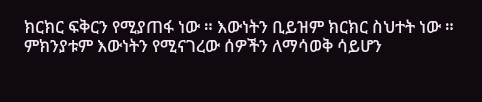ክርክር ፍቅርን የሚያጠፋ ነው ። እውነትን ቢይዝም ክርክር ስህተት ነው ። ምክንያቱም እውነትን የሚናገረው ሰዎችን ለማሳወቅ ሳይሆን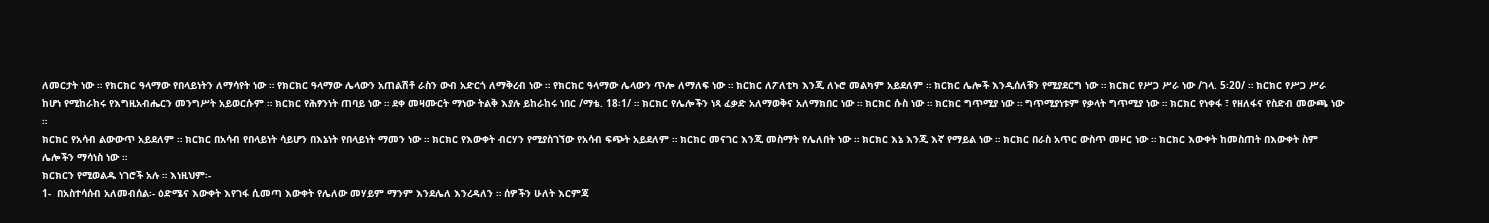ለመርታት ነው ። የክርክር ዓላማው የበላይነትን ለማሳየት ነው ። የክርክር ዓላማው ሌላውን አጠልሽቶ ራስን ውብ አድርጎ ለማቅረብ ነው ። የክርክር ዓላማው ሌላውን ጥሎ ለማለፍ ነው ። ክርክር ለፖለቲካ እንጂ ለኑሮ መልካም አይደለም ። ክርክር ሌሎች እንዲሰለቹን የሚያደርግ ነው ። ክርክር የሥጋ ሥራ ነው /ገላ. 5፡20/ ። ክርክር የሥጋ ሥራ ከሆነ የሚከራከሩ የእግዚአብሔርን መንግሥት አይወርሱም ። ክርክር የሕፃንነት ጠባይ ነው ። ደቀ መዛሙርት ማነው ትልቅ እያሉ ይከራከሩ ነበር /ማቴ. 18፡1/ ። ክርክር የሌሎችን ነጻ ፈቃድ አለማወቅና አለማክበር ነው ። ክርክር ሱስ ነው ። ክርክር ግጥሚያ ነው ። ግጥሚያነቱም የቃላት ግጥሚያ ነው ። ክርክር የነቀፋ ፣ የዘለፋና የስድብ መውጫ ነው ።
ክርክር የአሳብ ልውውጥ አይደለም ። ክርክር በአሳብ የበላይነት ሳይሆን በእኔነት የበላይነት ማመን ነው ። ክርክር የእውቀት ብርሃን የሚያስገኘው የአሳብ ፍጭት አይደለም ። ክርክር መናገር እንጂ መስማት የሌለበት ነው ። ክርክር እኔ እንጂ እኛ የማይል ነው ። ክርክር በራስ አጥር ውስጥ መዞር ነው ። ክርክር እውቀት ከመስጠት በእውቀት ስም ሌሎችን ማሳነስ ነው ።
ክርክርን የሚወልዱ ነገሮች አሉ ። እነዚህም፡-
1-  በአስተሳሰብ አለመብሰል፡- ዕድሜና እውቀት እየገፋ ሲመጣ እውቀት የሌለው መሃይም ማንም እንደሌለ እንረዳለን ። ሰዎችን ሁለት እርምጃ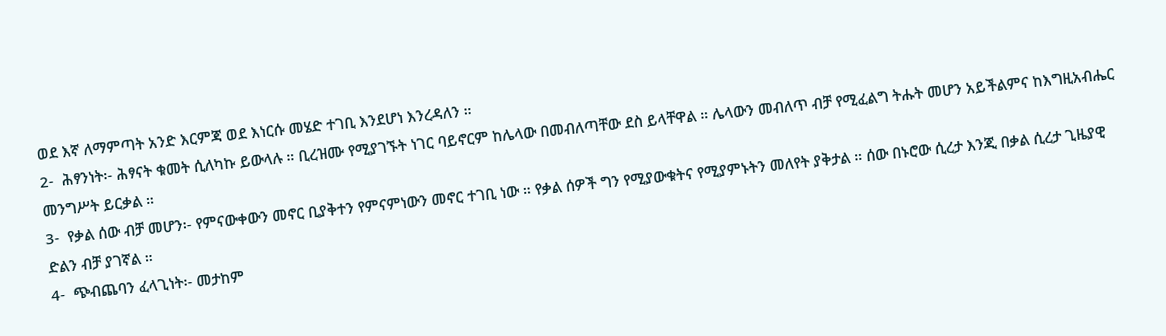ወደ እኛ ለማምጣት አንድ እርምጃ ወደ እነርሱ መሄድ ተገቢ እንደሆነ እንረዳለን ።
2-  ሕፃንነት፡- ሕፃናት ቁመት ሲለካኩ ይውላሉ ። ቢረዝሙ የሚያገኙት ነገር ባይኖርም ከሌላው በመብለጣቸው ደስ ይላቸዋል ። ሌላውን መብለጥ ብቻ የሚፈልግ ትሑት መሆን አይችልምና ከእግዚአብሔር መንግሥት ይርቃል ።
3-  የቃል ሰው ብቻ መሆን፡- የምናውቀውን መኖር ቢያቅተን የምናምነውን መኖር ተገቢ ነው ። የቃል ሰዎች ግን የሚያውቁትና የሚያምኑትን መለየት ያቅታል ። ሰው በኑሮው ሲረታ እንጂ በቃል ሲረታ ጊዜያዊ ድልን ብቻ ያገኛል ።
4-  ጭብጨባን ፈላጊነት፡- መታከም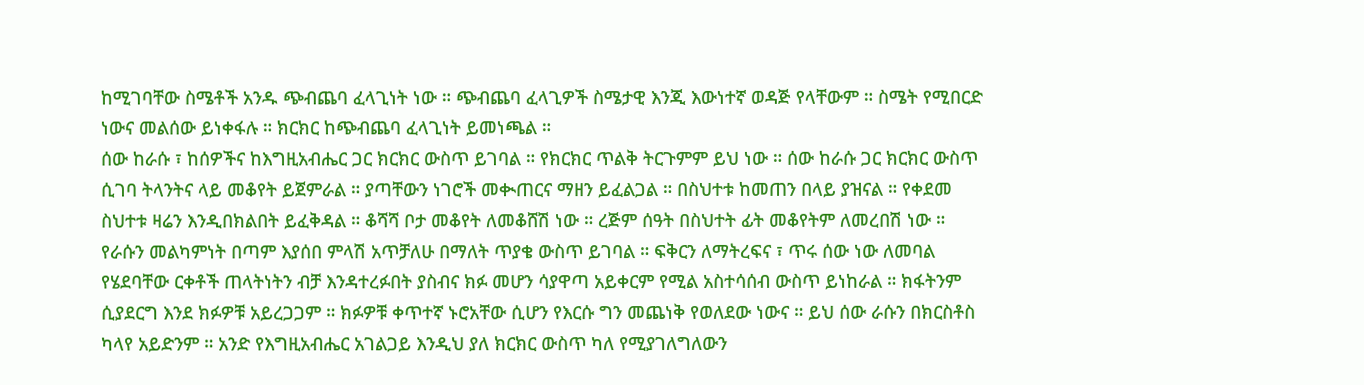ከሚገባቸው ስሜቶች አንዱ ጭብጨባ ፈላጊነት ነው ። ጭብጨባ ፈላጊዎች ስሜታዊ እንጂ እውነተኛ ወዳጅ የላቸውም ። ስሜት የሚበርድ ነውና መልሰው ይነቀፋሉ ። ክርክር ከጭብጨባ ፈላጊነት ይመነጫል ።
ሰው ከራሱ ፣ ከሰዎችና ከእግዚአብሔር ጋር ክርክር ውስጥ ይገባል ። የክርክር ጥልቅ ትርጉምም ይህ ነው ። ሰው ከራሱ ጋር ክርክር ውስጥ ሲገባ ትላንትና ላይ መቆየት ይጀምራል ። ያጣቸውን ነገሮች መቊጠርና ማዘን ይፈልጋል ። በስህተቱ ከመጠን በላይ ያዝናል ። የቀደመ ስህተቱ ዛሬን እንዲበክልበት ይፈቅዳል ። ቆሻሻ ቦታ መቆየት ለመቆሸሽ ነው ። ረጅም ሰዓት በስህተት ፊት መቆየትም ለመረበሽ ነው ። የራሱን መልካምነት በጣም እያሰበ ምላሽ አጥቻለሁ በማለት ጥያቄ ውስጥ ይገባል ። ፍቅርን ለማትረፍና ፣ ጥሩ ሰው ነው ለመባል የሄደባቸው ርቀቶች ጠላትነትን ብቻ እንዳተረፉበት ያስብና ክፉ መሆን ሳያዋጣ አይቀርም የሚል አስተሳሰብ ውስጥ ይነከራል ። ክፋትንም ሲያደርግ እንደ ክፉዎቹ አይረጋጋም ። ክፉዎቹ ቀጥተኛ ኑሮአቸው ሲሆን የእርሱ ግን መጨነቅ የወለደው ነውና ። ይህ ሰው ራሱን በክርስቶስ ካላየ አይድንም ። አንድ የእግዚአብሔር አገልጋይ እንዲህ ያለ ክርክር ውስጥ ካለ የሚያገለግለውን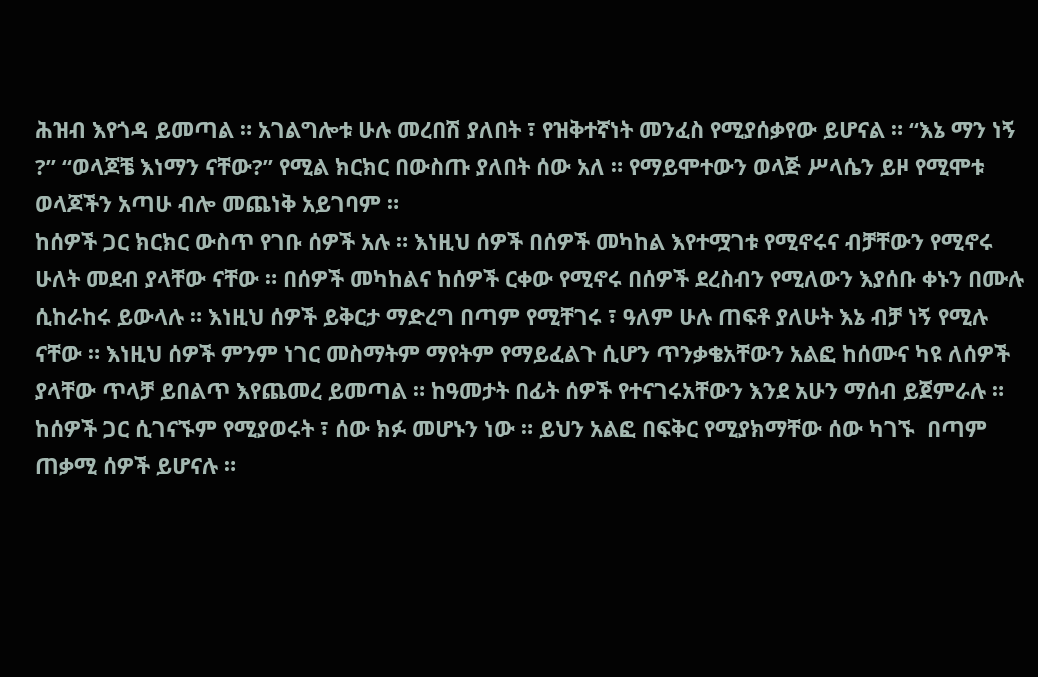ሕዝብ እየጎዳ ይመጣል ። አገልግሎቱ ሁሉ መረበሽ ያለበት ፣ የዝቅተኛነት መንፈስ የሚያሰቃየው ይሆናል ። “እኔ ማን ነኝ ?” “ወላጆቼ እነማን ናቸው?” የሚል ክርክር በውስጡ ያለበት ሰው አለ ። የማይሞተውን ወላጅ ሥላሴን ይዞ የሚሞቱ ወላጆችን አጣሁ ብሎ መጨነቅ አይገባም ።
ከሰዎች ጋር ክርክር ውስጥ የገቡ ሰዎች አሉ ። እነዚህ ሰዎች በሰዎች መካከል እየተሟገቱ የሚኖሩና ብቻቸውን የሚኖሩ ሁለት መደብ ያላቸው ናቸው ። በሰዎች መካከልና ከሰዎች ርቀው የሚኖሩ በሰዎች ደረስብን የሚለውን እያሰቡ ቀኑን በሙሉ ሲከራከሩ ይውላሉ ። እነዚህ ሰዎች ይቅርታ ማድረግ በጣም የሚቸገሩ ፣ ዓለም ሁሉ ጠፍቶ ያለሁት እኔ ብቻ ነኝ የሚሉ ናቸው ። እነዚህ ሰዎች ምንም ነገር መስማትም ማየትም የማይፈልጉ ሲሆን ጥንቃቄአቸውን አልፎ ከሰሙና ካዩ ለሰዎች ያላቸው ጥላቻ ይበልጥ እየጨመረ ይመጣል ። ከዓመታት በፊት ሰዎች የተናገሩአቸውን እንደ አሁን ማሰብ ይጀምራሉ ። ከሰዎች ጋር ሲገናኙም የሚያወሩት ፣ ሰው ክፉ መሆኑን ነው ። ይህን አልፎ በፍቅር የሚያክማቸው ሰው ካገኙ  በጣም ጠቃሚ ሰዎች ይሆናሉ ።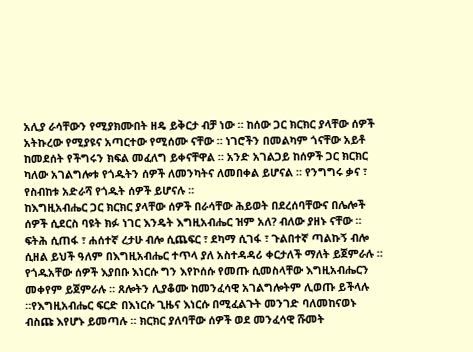አሊያ ራሳቸውን የሚያክሙበት ዘዴ ይቅርታ ብቻ ነው ። ከሰው ጋር ክርክር ያላቸው ሰዎች አትኩረው የሚያዩና አጣርተው የሚሰሙ ናቸው ። ነገሮችን በመልካም ጎናቸው አይቶ ከመደሰት የችግሩን ክፍል መፈለግ ይቀናቸዋል ። አንድ አገልጋይ ከሰዎች ጋር ክርክር ካለው አገልግሎቱ የጎዱትን ሰዎች ለመንካትና ለመበቀል ይሆናል ። የንግግሩ ቃና ፣ የስብከቱ አድራሻ የጎዱት ሰዎች ይሆናሉ ።
ከእግዚአብሔር ጋር ክርክር ያላቸው ሰዎች በራሳቸው ሕይወት በደረሰባቸውና በሌሎች ሰዎች ሲደርስ ባዩት ክፉ ነገር እንዴት እግዚአብሔር ዝም አለ? ብለው ያዘኑ ናቸው ። ፍትሕ ሲጠፋ ፣ ሐሰተኛ ረታሁ ብሎ ሲጨፍር ፣ ደካማ ሲገፋ ፣ ጉልበተኛ ጣልኩኝ ብሎ ሲዘል ይህች ዓለም በእግዚአብሔር ተጥላ ያለ አስተዳዳሪ ቀርታለች ማለት ይጀምራሉ ። የጎዱአቸው ሰዎች እያበቡ እነርሱ ግን እየኮሰሱ የመጡ ሲመስላቸው እግዚአብሔርን መቀየም ይጀምራሉ ። ጸሎትን ሊያቆሙ ከመንፈሳዊ አገልግሎትም ሊወጡ ይችላሉ ።የእግዚአብሔር ፍርድ በእነርሱ ጊዜና እነርሱ በሚፈልጉት መንገድ ባለመከናወኑ ብስጩ እየሆኑ ይመጣሉ ። ክርክር ያለባቸው ሰዎች ወደ መንፈሳዊ ሹመት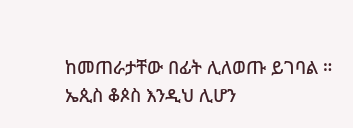ከመጠራታቸው በፊት ሊለወጡ ይገባል ።
ኤጲስ ቆጶስ እንዲህ ሊሆን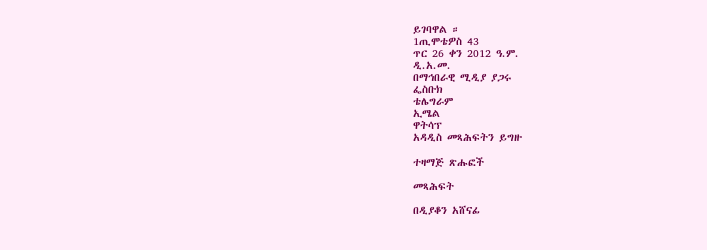ይገባዋል ።
1ጢሞቴዎስ 43
ጥር 26 ቀን 2012 ዓ.ም.
ዲ.አ.መ.
በማኅበራዊ ሚዲያ ያጋሩ
ፌስቡክ
ቴሌግራም
ኢሜል
ዋትሳፕ
አዳዲስ መጻሕፍትን ይግዙ

ተዛማጅ ጽሑፎች

መጻሕፍት

በዲያቆን አሸናፊ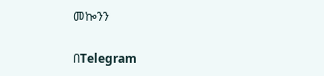መኰንን

በTelegram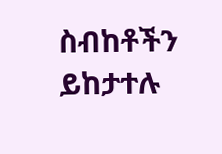ስብከቶችን ይከታተሉ